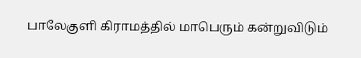பாலேகுளி கிராமத்தில் மாபெரும் கன்றுவிடும்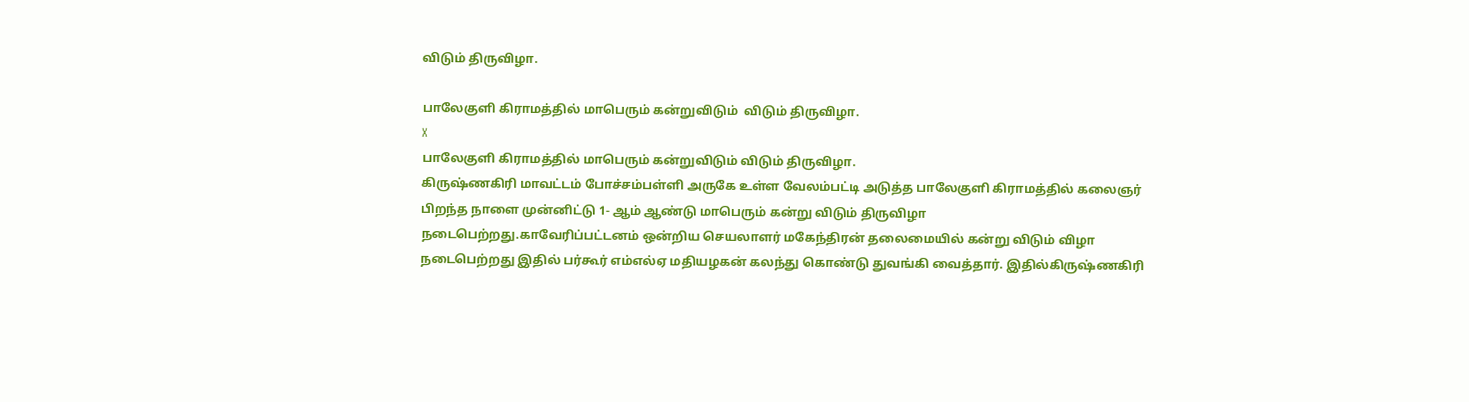விடும் திருவிழா.

பாலேகுளி கிராமத்தில் மாபெரும் கன்றுவிடும்  விடும் திருவிழா.
X
பாலேகுளி கிராமத்தில் மாபெரும் கன்றுவிடும் விடும் திருவிழா.
கிருஷ்ணகிரி மாவட்டம் போச்சம்பள்ளி அருகே உள்ள வேலம்பட்டி அடுத்த பாலேகுளி கிராமத்தில் கலைஞர் பிறந்த நாளை முன்னிட்டு 1- ஆம் ஆண்டு மாபெரும் கன்று விடும் திருவிழா நடைபெற்றது.காவேரிப்பட்டனம் ஒன்றிய செயலாளர் மகேந்திரன் தலைமையில் கன்று விடும் விழா நடைபெற்றது இதில் பர்கூர் எம்எல்ஏ மதியழகன் கலந்து கொண்டு துவங்கி வைத்தார். இதில்கிருஷ்ணகிரி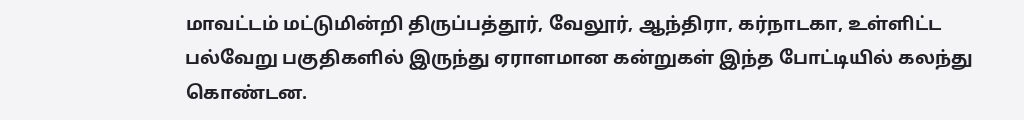மாவட்டம் மட்டுமின்றி திருப்பத்தூர், வேலூர், ஆந்திரா, கர்நாடகா, உள்ளிட்ட பல்வேறு பகுதிகளில் இருந்து ஏராளமான கன்றுகள் இந்த போட்டியில் கலந்து கொண்டன.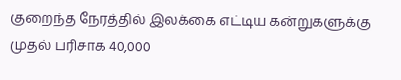குறைந்த நேரத்தில் இலக்கை எட்டிய கன்றுகளுக்கு முதல் பரிசாக 40,000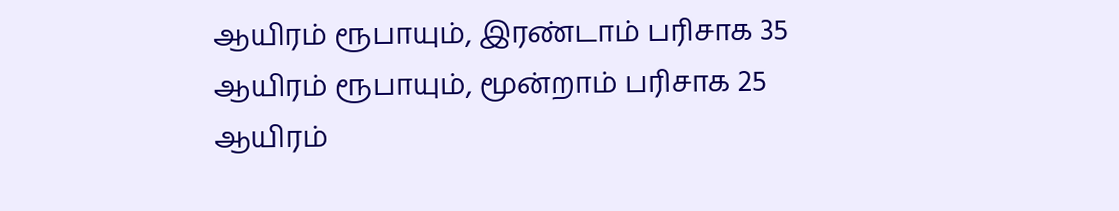ஆயிரம் ரூபாயும், இரண்டாம் பரிசாக 35 ஆயிரம் ரூபாயும், மூன்றாம் பரிசாக 25 ஆயிரம்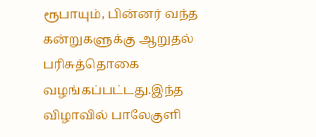ரூபாயும், பின்னர் வந்த கன்றுகளுக்கு ஆறுதல் பரிசுத்தொகை வழங்கப்பட்டது.இந்த விழாவில் பாலேகுளி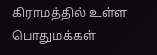கிராமத்தில் உள்ள பொதுமக்கள்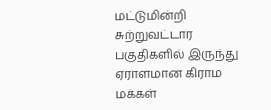மட்டுமின்றி சுற்றுவட்டார பகுதிகளில் இருந்து ஏராளமான கிராம மக்கள்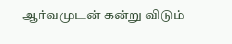ஆர்வமுடன் கன்று விடும்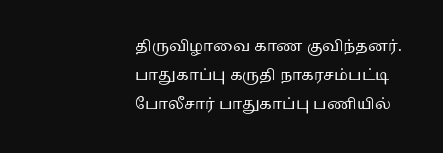திருவிழாவை காண குவிந்தனர். பாதுகாப்பு கருதி நாகரசம்பட்டி போலீசார் பாதுகாப்பு பணியில்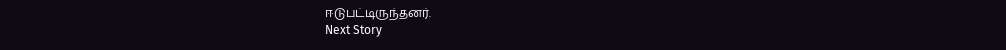ஈடுபட்டிருந்தனர்.
Next Story